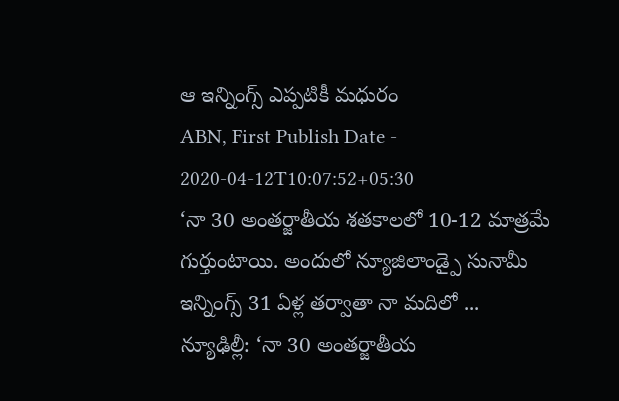ఆ ఇన్నింగ్స్ ఎప్పటికీ మధురం
ABN, First Publish Date - 2020-04-12T10:07:52+05:30
‘నా 30 అంతర్జాతీయ శతకాలలో 10-12 మాత్రమే గుర్తుంటాయి. అందులో న్యూజిలాండ్పై సునామీ ఇన్నింగ్స్ 31 ఏళ్ల తర్వాతా నా మదిలో ...
న్యూఢిల్లీ: ‘నా 30 అంతర్జాతీయ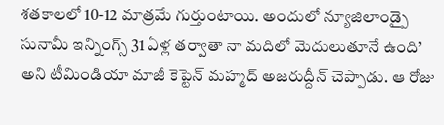శతకాలలో 10-12 మాత్రమే గుర్తుంటాయి. అందులో న్యూజిలాండ్పై సునామీ ఇన్నింగ్స్ 31 ఏళ్ల తర్వాతా నా మదిలో మెదులుతూనే ఉంది’ అని టీమిండియా మాజీ కెప్టెన్ మహ్మద్ అజరుద్దీన్ చెప్పాడు. ఆ రోజు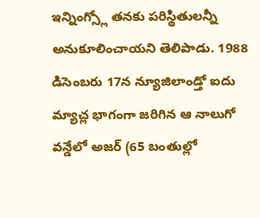ఇన్నింగ్స్లో తనకు పరిస్థితులన్నీ అనుకూలించాయని తెలిపాడు. 1988 డిసెంబరు 17న న్యూజిలాండ్తో ఐదు మ్యాచ్ల భాగంగా జరిగిన ఆ నాలుగో వన్డేలో అజర్ (65 బంతుల్లో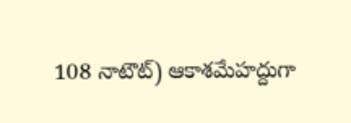108 నాటౌట్) ఆకాశమేహద్దుగా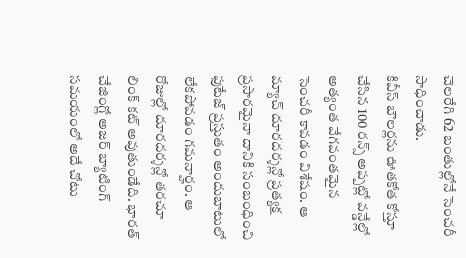చెలరేగి 62 బంతుల్లోనే సెంచరీ సాధించాడు.
కివీస్ బౌలర్లను ఊతకోత కోస్తూ చేసిన 100 రన్స్ అప్పట్లో వన్డేల్లో అత్యంత వేగవంతమైన సెంచరీ కావడం విశేషం. ఆ మ్యాచ్ దూరదర్శన్లో ప్రత్యక్ష ప్రసారమైనా దానికి సంబంధించి ఫుటేజ్ ప్రస్తుతం అందుబాటులో లేకపోవడం గమనార్హం. ఆ రోజుల్లో దూరదర్శన్లో తరచూ లింక్ కట్ అవుతుండేది. భారత్ చేజింగ్లో అజర్ బ్యాటింగ్ సమయంలో అదే చోటు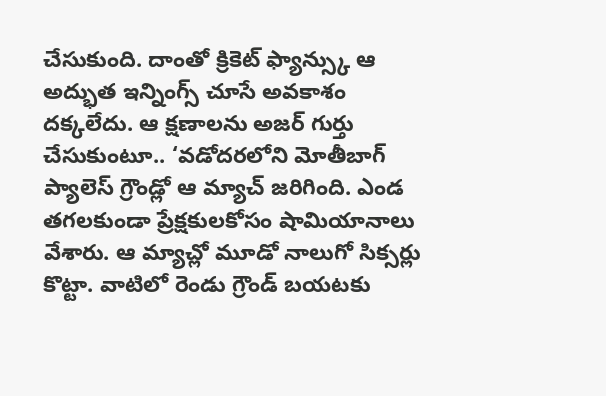చేసుకుంది. దాంతో క్రికెట్ ఫ్యాన్స్కు ఆ అద్భుత ఇన్నింగ్స్ చూసే అవకాశం దక్కలేదు. ఆ క్షణాలను అజర్ గుర్తు చేసుకుంటూ.. ‘వడోదరలోని మోతీబాగ్ ప్యాలెస్ గ్రౌండ్లో ఆ మ్యాచ్ జరిగింది. ఎండ తగలకుండా ప్రేక్షకులకోసం షామియానాలు వేశారు. ఆ మ్యాచ్లో మూడో నాలుగో సిక్సర్లు కొట్టా. వాటిలో రెండు గ్రౌండ్ బయటకు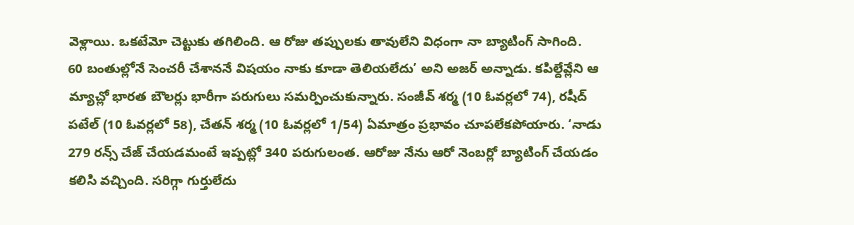వెళ్లాయి. ఒకటేమో చెట్టుకు తగిలింది. ఆ రోజు తప్పులకు తావులేని విధంగా నా బ్యాటింగ్ సాగింది.
60 బంతుల్లోనే సెంచరీ చేశాననే విషయం నాకు కూడా తెలియలేదు’ అని అజర్ అన్నాడు. కపిల్దేవ్లేని ఆ మ్యాచ్లో భారత బౌలర్లు భారీగా పరుగులు సమర్పించుకున్నారు. సంజీవ్ శర్మ (10 ఓవర్లలో 74), రషీద్ పటేల్ (10 ఓవర్లలో 58), చేతన్ శర్మ (10 ఓవర్లలో 1/54) ఏమాత్రం ప్రభావం చూపలేకపోయారు. ‘నాడు 279 రన్స్ చేజ్ చేయడమంటే ఇప్పట్లో 340 పరుగులంత. ఆరోజు నేను ఆరో నెంబర్లో బ్యాటింగ్ చేయడం కలిసి వచ్చింది. సరిగ్గా గుర్తులేదు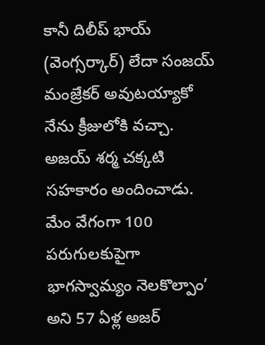కానీ దిలీప్ భాయ్ (వెంగ్సర్కార్) లేదా సంజయ్ మంజ్రేకర్ అవుటయ్యాకో నేను క్రీజులోకి వచ్చా. అజయ్ శర్మ చక్కటి సహకారం అందించాడు. మేం వేగంగా 100 పరుగులకుపైగా భాగస్వామ్యం నెలకొల్పాం’ అని 57 ఏళ్ల అజర్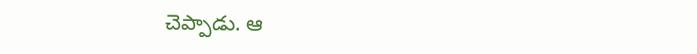చెప్పాడు. ఆ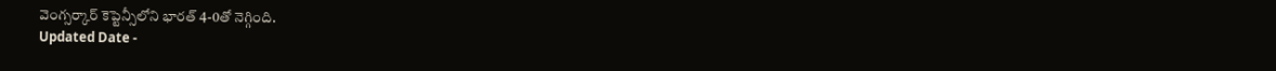వెంగ్సర్కార్ కెప్టెన్సీలోని భారత్ 4-0తో నెగ్గింది.
Updated Date -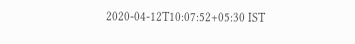2020-04-12T10:07:52+05:30 IST